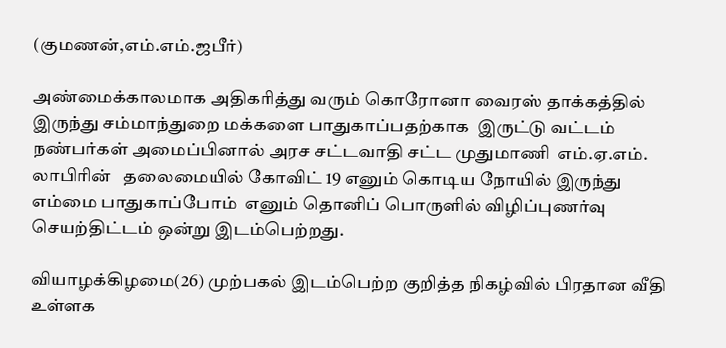(குமணன்,எம்.எம்.ஜபீர்)

அண்மைக்காலமாக அதிகரித்து வரும் கொரோனா வைரஸ் தாக்கத்தில் இருந்து சம்மாந்துறை மக்களை பாதுகாப்பதற்காக  இருட்டு வட்டம் நண்பர்கள் அமைப்பினால் அரச சட்டவாதி சட்ட முதுமாணி  எம்.ஏ.எம். லாபிரின்   தலைமையில் கோவிட் 19 எனும் கொடிய நோயில் இருந்து எம்மை பாதுகாப்போம்  எனும் தொனிப் பொருளில் விழிப்புணர்வு செயற்திட்டம் ஒன்று இடம்பெற்றது.

வியாழக்கிழமை(26) முற்பகல் இடம்பெற்ற குறித்த நிகழ்வில் பிரதான வீதி உள்ளக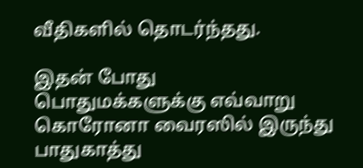வீதிகளில் தொடர்ந்தது.

இதன் போது  பொதுமக்களுக்கு எவ்வாறு கொரோனா வைரஸில் இருந்து பாதுகாத்து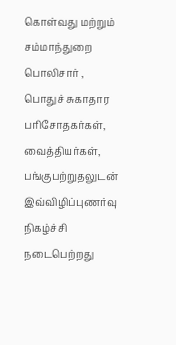கொள்வது மற்றும்  சம்மாந்துறை பொலிசார் , பொதுச் சுகாதார பரிசோதகர்கள்,  வைத்தியர்கள்,  பங்குபற்றுதலுடன்  இவ்விழிப்புணர்வு நிகழ்ச்சி   நடைபெற்றது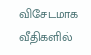விசேடமாக வீதிகளில்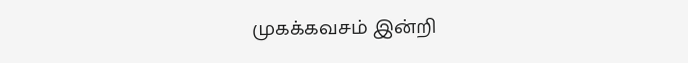முகக்கவசம் இன்றி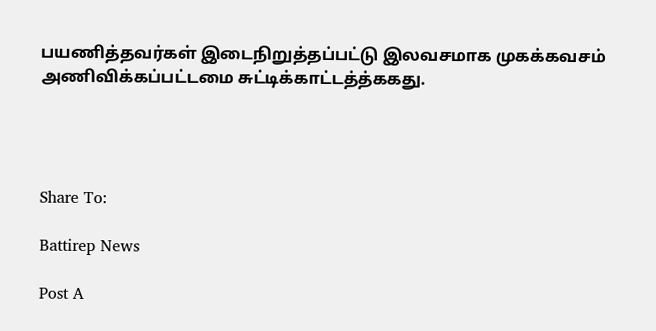பயணித்தவர்கள் இடைநிறுத்தப்பட்டு இலவசமாக முகக்கவசம் அணிவிக்கப்பட்டமை சுட்டிக்காட்டத்த்ககது.




Share To:

Battirep News

Post A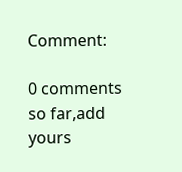Comment:

0 comments so far,add yours